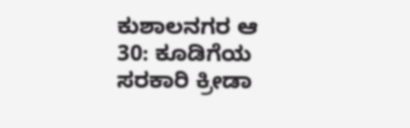ಕುಶಾಲನಗರ ಆ 30: ಕೂಡಿಗೆಯ ಸರಕಾರಿ ಕ್ರೀಡಾ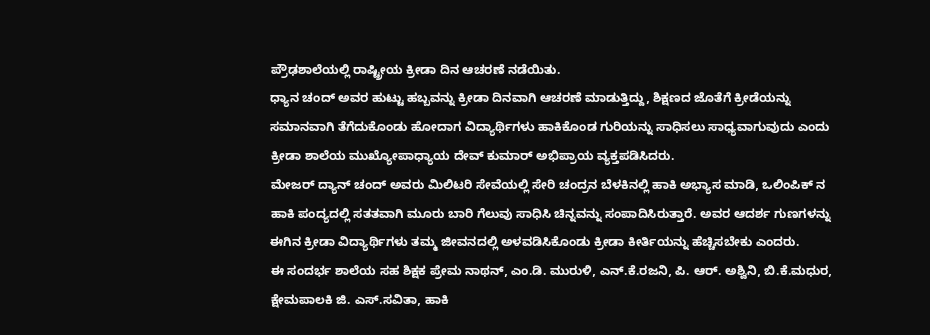ಪ್ರೌಢಶಾಲೆಯಲ್ಲಿ ರಾಷ್ಟ್ರೀಯ ಕ್ರೀಡಾ ದಿನ ಆಚರಣೆ ನಡೆಯಿತು.
ಧ್ಯಾನ ಚಂದ್ ಅವರ ಹುಟ್ಟು ಹಬ್ಬವನ್ನು ಕ್ರೀಡಾ ದಿನವಾಗಿ ಆಚರಣೆ ಮಾಡುತ್ತಿದ್ದು, ಶಿಕ್ಷಣದ ಜೊತೆಗೆ ಕ್ರೀಡೆಯನ್ನು ಸಮಾನವಾಗಿ ತೆಗೆದುಕೊಂಡು ಹೋದಾಗ ವಿದ್ಯಾರ್ಥಿಗಳು ಹಾಕಿಕೊಂಡ ಗುರಿಯನ್ನು ಸಾಧಿಸಲು ಸಾಧ್ಯವಾಗುವುದು ಎಂದು ಕ್ರೀಡಾ ಶಾಲೆಯ ಮುಖ್ಯೋಪಾಧ್ಯಾಯ ದೇವ್ ಕುಮಾರ್ ಅಭಿಪ್ರಾಯ ವ್ಯಕ್ತಪಡಿಸಿದರು.
ಮೇಜರ್ ದ್ಯಾನ್ ಚಂದ್ ಅವರು ಮಿಲಿಟರಿ ಸೇವೆಯಲ್ಲಿ ಸೇರಿ ಚಂದ್ರನ ಬೆಳಕಿನಲ್ಲಿ ಹಾಕಿ ಅಭ್ಯಾಸ ಮಾಡಿ, ಒಲಿಂಪಿಕ್ ನ ಹಾಕಿ ಪಂದ್ಯದಲ್ಲಿ ಸತತವಾಗಿ ಮೂರು ಬಾರಿ ಗೆಲುವು ಸಾಧಿಸಿ ಚಿನ್ನವನ್ನು ಸಂಪಾದಿಸಿರುತ್ತಾರೆ. ಅವರ ಆದರ್ಶ ಗುಣಗಳನ್ನು ಈಗಿನ ಕ್ರೀಡಾ ವಿದ್ಯಾರ್ಥಿಗಳು ತಮ್ಮ ಜೀವನದಲ್ಲಿ ಅಳವಡಿಸಿಕೊಂಡು ಕ್ರೀಡಾ ಕೀರ್ತಿಯನ್ನು ಹೆಚ್ಚಿಸಬೇಕು ಎಂದರು.
ಈ ಸಂದರ್ಭ ಶಾಲೆಯ ಸಹ ಶಿಕ್ಷಕ ಪ್ರೇಮ ನಾಥನ್, ಎಂ.ಡಿ. ಮುರುಳಿ, ಎನ್.ಕೆ.ರಜನಿ, ಪಿ. ಆರ್. ಅಶ್ವಿನಿ, ಬಿ.ಕೆ.ಮಧುರ, ಕ್ಷೇಮಪಾಲಕಿ ಜಿ. ಎಸ್.ಸವಿತಾ, ಹಾಕಿ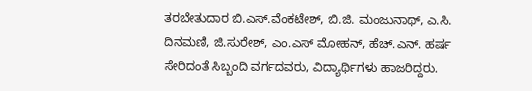ತರಬೇತುದಾರ ಬಿ.ಎಸ್.ವೆಂಕಟೇಶ್, ಬಿ.ಜಿ. ಮಂಜುನಾಥ್, ಎ.ಸಿ. ದಿನಮಣಿ, ಜಿ.ಸುರೇಶ್, ಎಂ.ಎಸ್ ಮೋಹನ್, ಹೆಚ್.ಎನ್. ಹರ್ಷ ಸೇರಿದಂತೆ ಸಿಬ್ಬಂದಿ ವರ್ಗದವರು, ವಿದ್ಯಾರ್ಥಿಗಳು ಹಾಜರಿದ್ದರು.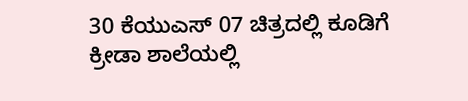30 ಕೆಯುಎಸ್ 07 ಚಿತ್ರದಲ್ಲಿ ಕೂಡಿಗೆ ಕ್ರೀಡಾ ಶಾಲೆಯಲ್ಲಿ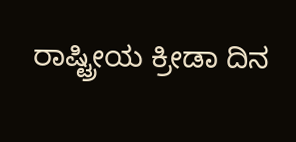ರಾಷ್ಟ್ರೀಯ ಕ್ರೀಡಾ ದಿನ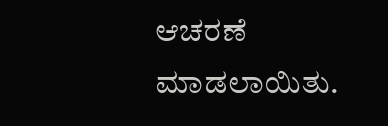ಆಚರಣೆ ಮಾಡಲಾಯಿತು.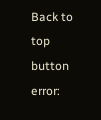Back to top button
error: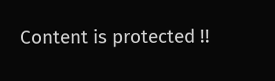Content is protected !!